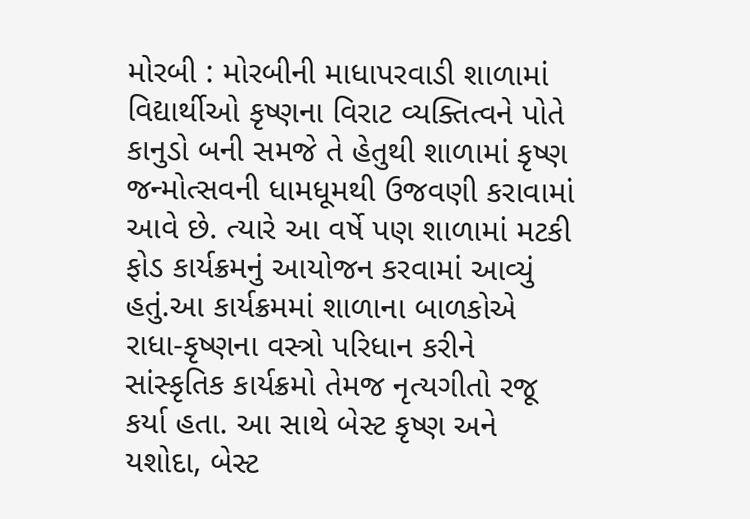મોરબી : મોરબીની માધાપરવાડી શાળામાં વિદ્યાર્થીઓ કૃષ્ણના વિરાટ વ્યક્તિત્વને પોતે કાનુડો બની સમજે તે હેતુથી શાળામાં કૃષ્ણ જન્મોત્સવની ધામધૂમથી ઉજવણી કરાવામાં આવે છે. ત્યારે આ વર્ષે પણ શાળામાં મટકી ફોડ કાર્યક્રમનું આયોજન કરવામાં આવ્યું હતું.આ કાર્યક્રમમાં શાળાના બાળકોએ રાધા-કૃષ્ણના વસ્ત્રો પરિધાન કરીને સાંસ્કૃતિક કાર્યક્રમો તેમજ નૃત્યગીતો રજૂ કર્યા હતા. આ સાથે બેસ્ટ કૃષ્ણ અને યશોદા, બેસ્ટ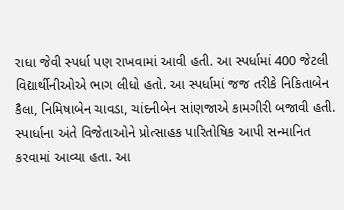રાધા જેવી સ્પર્ધા પણ રાખવામાં આવી હતી. આ સ્પર્ધામાં 400 જેટલી વિદ્યાર્થીનીઓએ ભાગ લીધો હતો. આ સ્પર્ધામાં જજ તરીકે નિકિતાબેન કૈલા, નિમિષાબેન ચાવડા, ચાંદનીબેન સાંણજાએ કામગીરી બજાવી હતી. સ્પાર્ધાના અંતે વિજેતાઓને પ્રોત્સાહક પારિતોષિક આપી સન્માનિત કરવામાં આવ્યા હતા. આ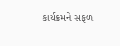કાર્યક્રમને સફળ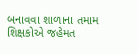બનાવવા શાળાના તમામ શિક્ષકોએ જહેમત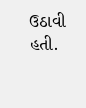ઉઠાવી હતી.